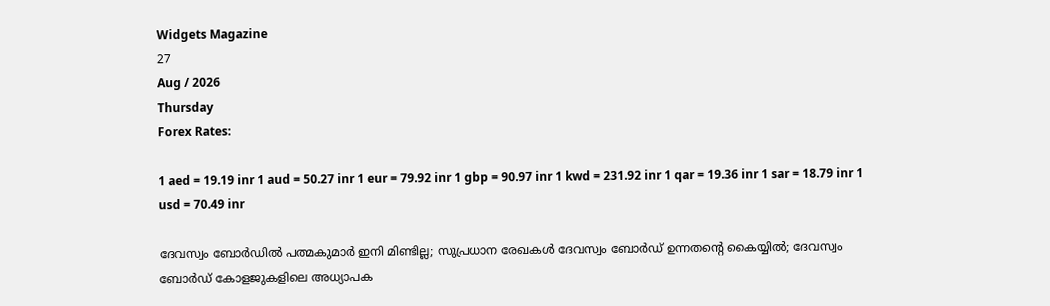Widgets Magazine
27
Aug / 2026
Thursday
Forex Rates:

1 aed = 19.19 inr 1 aud = 50.27 inr 1 eur = 79.92 inr 1 gbp = 90.97 inr 1 kwd = 231.92 inr 1 qar = 19.36 inr 1 sar = 18.79 inr 1 usd = 70.49 inr

ദേവസ്വം ബോര്‍ഡില്‍ പത്മകുമാര്‍ ഇനി മിണ്ടില്ല; സുപ്രധാന രേഖകള്‍ ദേവസ്വം ബോര്‍ഡ് ഉന്നതന്റെ കൈയ്യില്‍; ദേവസ്വം ബോര്‍ഡ് കോളജുകളിലെ അധ്യാപക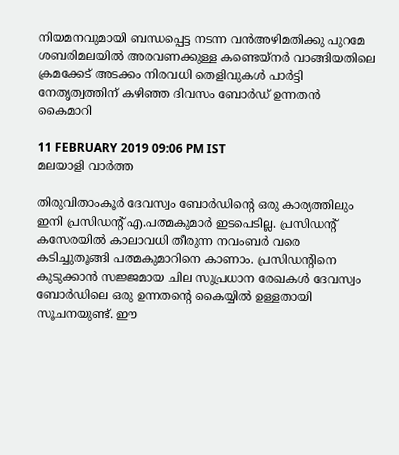നിയമനവുമായി ബന്ധപ്പെട്ട നടന്ന വന്‍അഴിമതിക്കു പുറമേ ശബരിമലയില്‍ അരവണക്കുള്ള കണ്ടെയ്‌നര്‍ വാങ്ങിയതിലെ ക്രമക്കേട് അടക്കം നിരവധി തെളിവുകള്‍ പാര്‍ട്ടി നേതൃത്വത്തിന് കഴിഞ്ഞ ദിവസം ബോര്‍ഡ് ഉന്നതന്‍ കൈമാറി

11 FEBRUARY 2019 09:06 PM IST
മലയാളി വാര്‍ത്ത

തിരുവിതാംകൂര്‍ ദേവസ്വം ബോര്‍ഡിന്റെ ഒരു കാര്യത്തിലും ഇനി പ്രസിഡന്റ് എ.പത്മകുമാര്‍ ഇടപെടില്ല. പ്രസിഡന്റ് കസേരയില്‍ കാലാവധി തീരുന്ന നവംബര്‍ വരെ കടിച്ചുതൂങ്ങി പത്മകുമാറിനെ കാണാം. പ്രസിഡന്റിനെ കുടുക്കാന്‍ സജ്ജമായ ചില സുപ്രധാന രേഖകള്‍ ദേവസ്വം ബോര്‍ഡിലെ ഒരു ഉന്നതന്റെ കൈയ്യില്‍ ഉള്ളതായി സൂചനയുണ്ട്. ഈ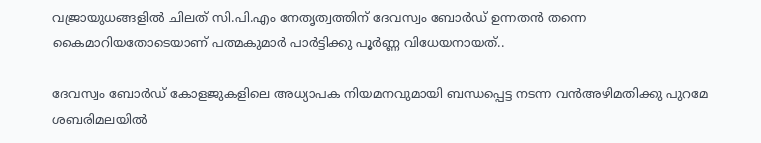വജ്രായുധങ്ങളില്‍ ചിലത് സി.പി.എം നേതൃത്വത്തിന് ദേവസ്വം ബോര്‍ഡ് ഉന്നതന്‍ തന്നെ കൈമാറിയതോടെയാണ് പത്മകുമാര്‍ പാര്‍ട്ടിക്കു പൂര്‍ണ്ണ വിധേയനായത്..

ദേവസ്വം ബോര്‍ഡ് കോളജുകളിലെ അധ്യാപക നിയമനവുമായി ബന്ധപ്പെട്ട നടന്ന വന്‍അഴിമതിക്കു പുറമേ ശബരിമലയില്‍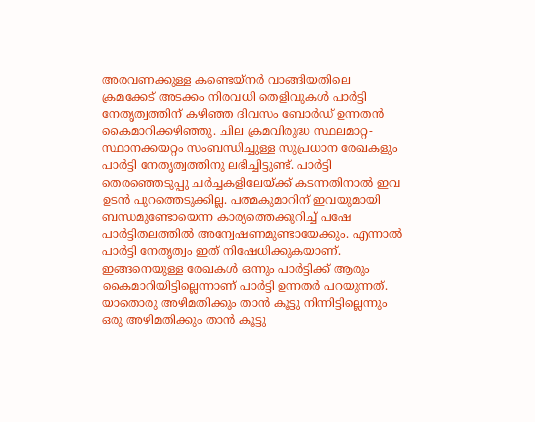അരവണക്കുള്ള കണ്ടെയ്‌നര്‍ വാങ്ങിയതിലെ ക്രമക്കേട് അടക്കം നിരവധി തെളിവുകള്‍ പാര്‍ട്ടി നേതൃത്വത്തിന് കഴിഞ്ഞ ദിവസം ബോര്‍ഡ് ഉന്നതന്‍ കൈമാറിക്കഴിഞ്ഞു. ചില ക്രമവിരുദ്ധ സ്ഥലമാറ്റ-സ്ഥാനക്കയറ്റം സംബന്ധിച്ചുള്ള സുപ്രധാന രേഖകളും പാര്‍ട്ടി നേതൃത്വത്തിനു ലഭിച്ചിട്ടുണ്ട്. പാര്‍ട്ടി തെരഞ്ഞെടുപ്പു ചര്‍ച്ചകളിലേയ്ക്ക് കടന്നതിനാല്‍ ഇവ ഉടന്‍ പുറത്തെടുക്കില്ല. പത്മകുമാറിന് ഇവയുമായി ബന്ധമുണ്ടോയെന്ന കാര്യത്തെക്കുറിച്ച് പഷേ പാര്‍ട്ടിതലത്തില്‍ അന്വേഷണമുണ്ടായേക്കും. എന്നാല്‍ പാര്‍ട്ടി നേതൃത്വം ഇത് നിഷേധിക്കുകയാണ്. ഇങ്ങനെയുള്ള രേഖകള്‍ ഒന്നും പാര്‍ട്ടിക്ക് ആരും കൈമാറിയിട്ടില്ലെന്നാണ് പാര്‍ട്ടി ഉന്നതര്‍ പറയുന്നത്. യാതൊരു അഴിമതിക്കും താന്‍ കൂട്ടു നിന്നിട്ടില്ലെന്നും ഒരു അഴിമതിക്കും താന്‍ കൂട്ടു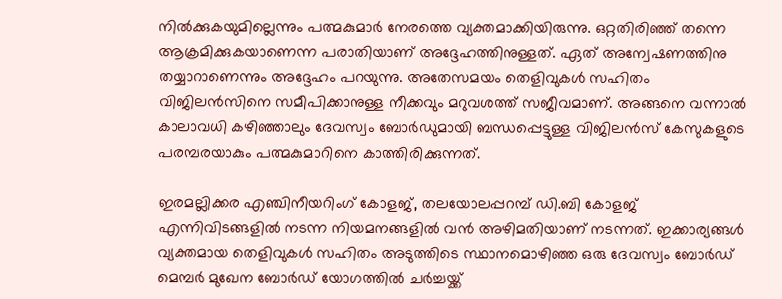നില്‍ക്കുകയുമില്ലെന്നും പത്മകുമാര്‍ നേരത്തെ വ്യക്തമാക്കിയിരുന്നു. ഒറ്റതിരിഞ്ഞ് തന്നെ ആക്രമിക്കുകയാണെന്ന പരാതിയാണ് അദ്ദേഹത്തിനുള്ളത്. ഏത് അന്വേഷണത്തിനു തയ്യാറാണെന്നും അദ്ദേഹം പറയുന്നു. അതേസമയം തെളിവുകള്‍ സഹിതം വിജിലന്‍സിനെ സമീപിക്കാനുള്ള നീക്കവും മറുവശത്ത് സജീവമാണ്. അങ്ങനെ വന്നാല്‍ കാലാവധി കഴിഞ്ഞാലും ദേവസ്വം ബോര്‍ഡുമായി ബന്ധപ്പെട്ടുള്ള വിജിലന്‍സ് കേസുകളുടെ പരമ്പരയാകും പത്മകുമാറിനെ കാത്തിരിക്കുന്നത്.

ഇരമല്ലിക്കര എഞ്ചിനീയറിംഗ് കോളജ്, തലയോലപ്പറമ്പ് ഡി.ബി കോളജ് എന്നിവിടങ്ങളില്‍ നടന്ന നിയമനങ്ങളില്‍ വന്‍ അഴിമതിയാണ് നടന്നത്. ഇക്കാര്യങ്ങള്‍ വ്യക്തമായ തെളിവുകള്‍ സഹിതം അടുത്തിടെ സ്ഥാനമൊഴിഞ്ഞ ഒരു ദേവസ്വം ബോര്‍ഡ് മെമ്പര്‍ മുഖേന ബോര്‍ഡ് യോഗത്തില്‍ ചര്‍ച്ചയ്ക്ക്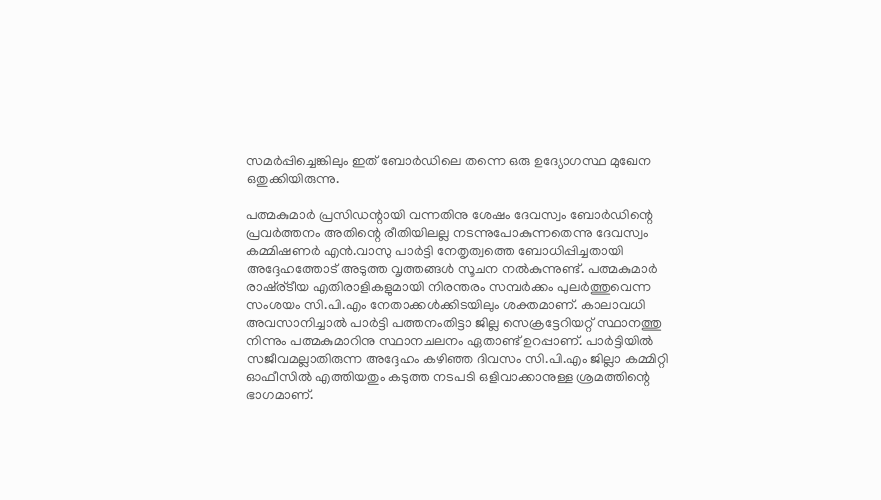സമര്‍പ്പിച്ചെങ്കിലും ഇത് ബോര്‍ഡിലെ തന്നെ ഒരു ഉദ്യോഗസ്ഥ മുഖേന ഒതുക്കിയിരുന്നു.

പത്മകുമാര്‍ പ്രസിഡന്റായി വന്നതിനു ശേഷം ദേവസ്വം ബോര്‍ഡിന്റെ പ്രവര്‍ത്തനം അതിന്റെ രീതിയിലല്ല നടന്നുപോകുന്നതെന്നു ദേവസ്വം കമ്മിഷണര്‍ എന്‍.വാസു പാര്‍ട്ടി നേതൃത്വത്തെ ബോധിപ്പിച്ചതായി അദ്ദേഹത്തോട് അടുത്ത വൃത്തങ്ങള്‍ സൂചന നല്‍കുന്നുണ്ട്. പത്മകുമാര്‍ രാഷ്ര്ടീയ എതിരാളികളുമായി നിരന്തരം സമ്പര്‍ക്കം പുലര്‍ത്തുവെന്ന സംശയം സി.പി.എം നേതാക്കള്‍ക്കിടയിലും ശക്തമാണ്. കാലാവധി അവസാനിച്ചാല്‍ പാര്‍ട്ടി പത്തനംതിട്ടാ ജില്ല സെക്രട്ടേറിയറ്റ് സ്ഥാനത്തു നിന്നും പത്മകുമാറിനു സ്ഥാനചലനം ഏതാണ്ട് ഉറപ്പാണ്. പാര്‍ട്ടിയില്‍ സജീവമല്ലാതിരുന്ന അദ്ദേഹം കഴിഞ്ഞ ദിവസം സി.പി.എം ജില്ലാ കമ്മിറ്റി ഓഫീസില്‍ എത്തിയതും കടുത്ത നടപടി ഒളിവാക്കാനുള്ള ശ്രമത്തിന്റെ ഭാഗമാണ്.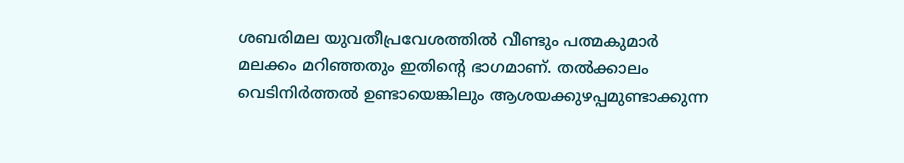ശബരിമല യുവതീപ്രവേശത്തില്‍ വീണ്ടും പത്മകുമാര്‍ മലക്കം മറിഞ്ഞതും ഇതിന്റെ ഭാഗമാണ്. തല്‍ക്കാലം വെടിനിര്‍ത്തല്‍ ഉണ്ടായെങ്കിലും ആശയക്കുഴപ്പമുണ്ടാക്കുന്ന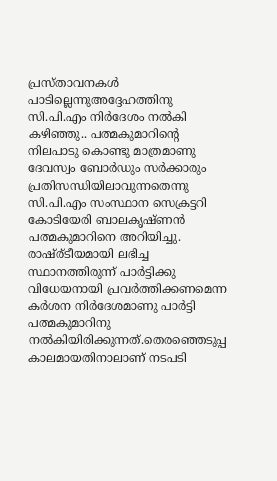പ്രസ്താവനകള്‍ പാടില്ലെന്നുഅദ്ദേഹത്തിനു സി.പി.എം നിര്‍ദേശം നല്‍കി കഴിഞ്ഞു.. പത്മകുമാറിന്റെ നിലപാടു കൊണ്ടു മാത്രമാണു ദേവസ്വം ബോര്‍ഡും സര്‍ക്കാരും പ്രതിസന്ധിയിലാവുന്നതെന്നു സി.പി.എം സംസ്ഥാന സെക്രട്ടറി കോടിയേരി ബാലകൃഷ്ണന്‍ പത്മകുമാറിനെ അറിയിച്ചു. രാഷ്ര്ടീയമായി ലഭിച്ച സ്ഥാനത്തിരുന്ന് പാര്‍ട്ടിക്കു വിധേയനായി പ്രവര്‍ത്തിക്കണമെന്ന കര്‍ശന നിര്‍ദേശമാണു പാര്‍ട്ടി പത്മകുമാറിനു നല്‍കിയിരിക്കുന്നത്.തെരഞ്ഞെടുപ്പ കാലമായതിനാലാണ് നടപടി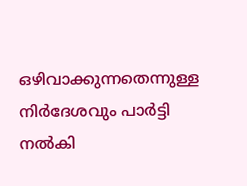ഒഴിവാക്കുന്നതെന്നുള്ള നിര്‍ദേശവും പാര്‍ട്ടി നല്‍കി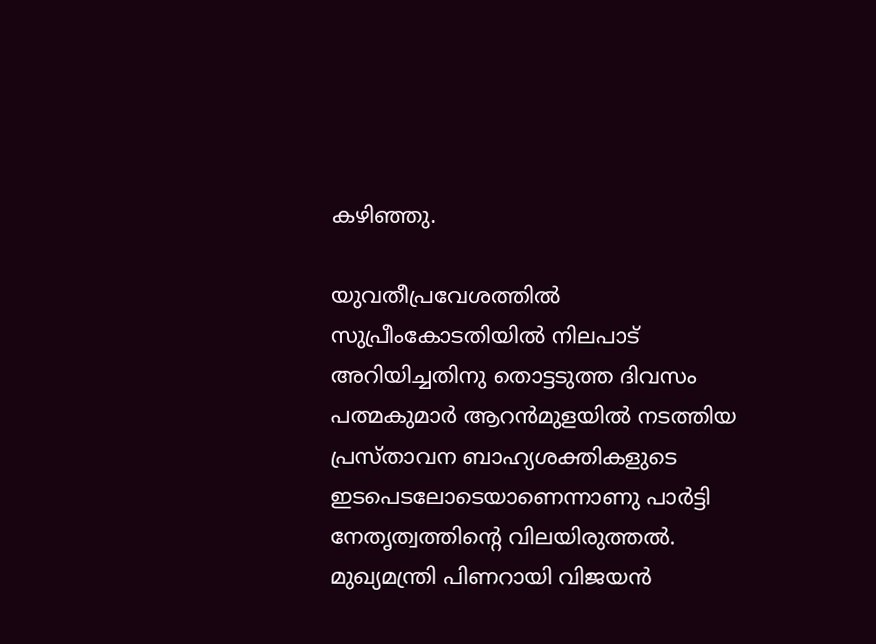കഴിഞ്ഞു.

യുവതീപ്രവേശത്തില്‍ സുപ്രീംകോടതിയില്‍ നിലപാട് അറിയിച്ചതിനു തൊട്ടടുത്ത ദിവസം പത്മകുമാര്‍ ആറന്‍മുളയില്‍ നടത്തിയ പ്രസ്താവന ബാഹ്യശക്തികളുടെ ഇടപെടലോടെയാണെന്നാണു പാര്‍ട്ടി നേതൃത്വത്തിന്റെ വിലയിരുത്തല്‍. മുഖ്യമന്ത്രി പിണറായി വിജയന്‍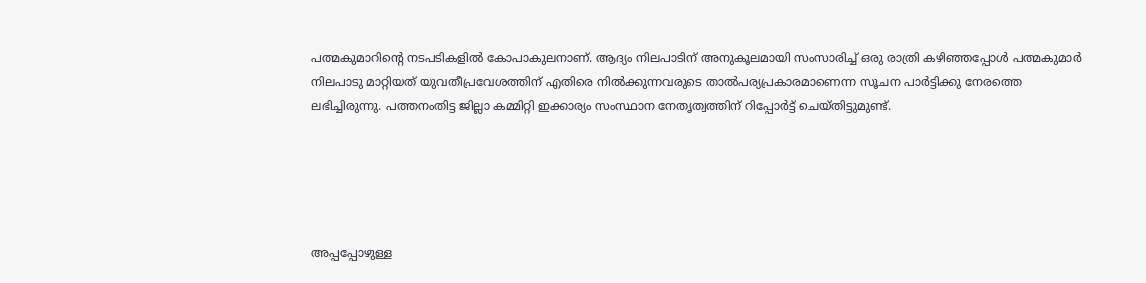പത്മകുമാറിന്റെ നടപടികളില്‍ കോപാകുലനാണ്. ആദ്യം നിലപാടിന് അനുകൂലമായി സംസാരിച്ച് ഒരു രാത്രി കഴിഞ്ഞപ്പോള്‍ പത്മകുമാര്‍ നിലപാടു മാറ്റിയത് യുവതീപ്രവേശത്തിന് എതിരെ നില്‍ക്കുന്നവരുടെ താല്‍പര്യപ്രകാരമാണെന്ന സൂചന പാര്‍ട്ടിക്കു നേരത്തെ ലഭിച്ചിരുന്നു. പത്തനംതിട്ട ജില്ലാ കമ്മിറ്റി ഇക്കാര്യം സംസ്ഥാന നേതൃത്വത്തിന് റിപ്പോര്‍ട്ട് ചെയ്തിട്ടുമുണ്ട്.





അപ്പപ്പോഴുള്ള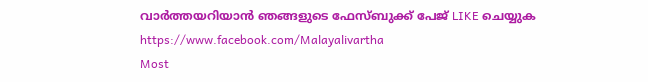വാര്‍ത്തയറിയാന്‍ ഞങ്ങളുടെ ഫേസ്‌ബുക്ക്‌ പേജ് LIKE ചെയ്യുക
https://www.facebook.com/Malayalivartha
Most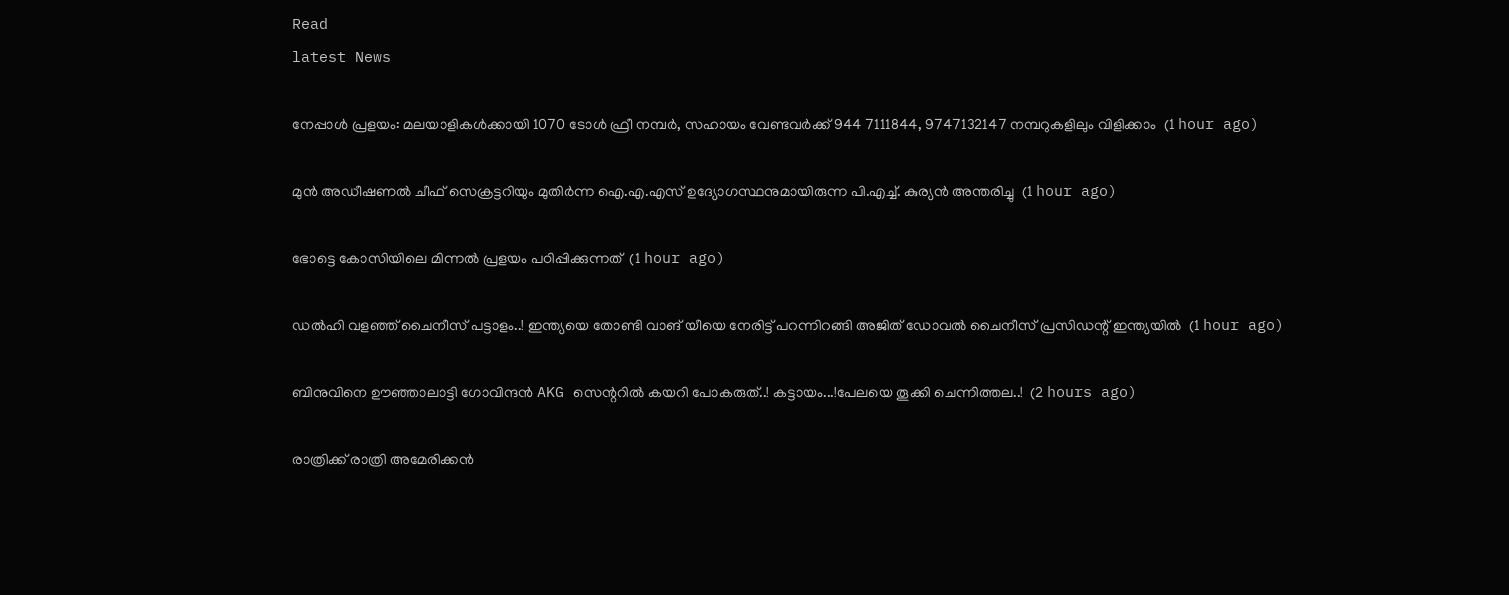Read
latest News

നേപ്പാൾ പ്രളയം: മലയാളികൾക്കായി 1070 ടോൾ ഫ്രീ നമ്പർ, സഹായം വേണ്ടവർക്ക് 944 7111844, 9747132147 നമ്പറുകളിലും വിളിക്കാം  (1 hour ago)

മുൻ അഡീഷണൽ ചീഫ് സെക്രട്ടറിയും മുതിർന്ന ഐ.എ.എസ് ഉദ്യോഗസ്ഥനുമായിരുന്ന പി.എച്ച്. കുര്യൻ അന്തരിച്ചു  (1 hour ago)

ഭോട്ടെ കോസിയിലെ മിന്നല്‍ പ്രളയം പഠിപ്പിക്കുന്നത്  (1 hour ago)

ഡൽഹി വളഞ്ഞ് ചൈനീസ് പട്ടാളം..! ഇന്ത്യയെ തോണ്ടി വാങ് യീയെ നേരിട്ട് പറന്നിറങ്ങി അജിത് ഡോവൽ ചൈനീസ് പ്രസിഡന്റ് ഇന്ത്യയിൽ  (1 hour ago)

ബിനുവിനെ ഊഞ്ഞാലാട്ടി ഗോവിന്ദൻ AKG സെന്ററിൽ കയറി പോകരുത്..! കട്ടായം...!പേലയെ തൂക്കി ചെന്നിത്തല..!  (2 hours ago)

രാത്രിക്ക് രാത്രി അമേരിക്കൻ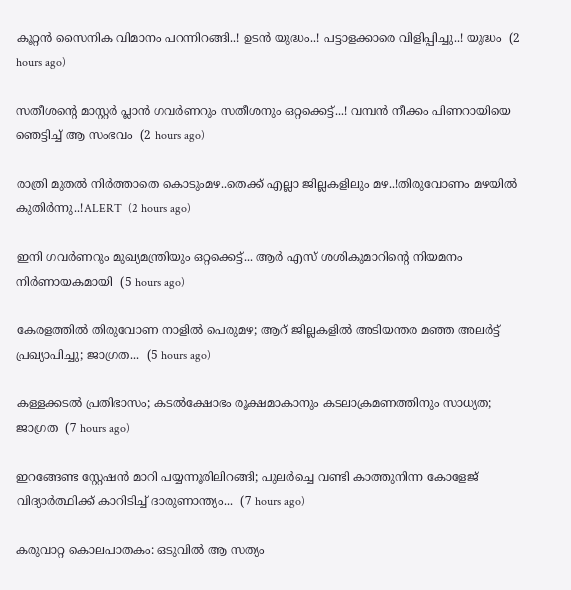കൂറ്റൻ സൈനിക വിമാനം പറന്നിറങ്ങി..! ഉടൻ യുദ്ധം..! പട്ടാളക്കാരെ വിളിപ്പിച്ചു..! യുദ്ധം  (2 hours ago)

സതീശന്റെ മാസ്റ്റർ പ്ലാൻ ഗവർണറും സതീശനും ഒറ്റക്കെട്ട്...! വമ്പൻ നീക്കം പിണറായിയെ ഞെട്ടിച്ച് ആ സംഭവം  (2 hours ago)

രാത്രി മുതൽ നിർത്താതെ കൊടുംമഴ..തെക്ക് എല്ലാ ജില്ലകളിലും മഴ..!തിരുവോണം മഴയിൽ കുതിർന്നു..!ALERT  (2 hours ago)

ഇനി ഗവർണറും മുഖ്യമന്ത്രിയും ഒറ്റക്കെട്ട്... ആർ എസ് ശശികുമാറിന്റെ നിയമനം നിർണായകമായി  (5 hours ago)

കേരളത്തിൽ തിരുവോണ നാളിൽ പെരുമഴ; ആറ് ജില്ലകളിൽ അടിയന്തര മഞ്ഞ അലർട്ട് പ്രഖ്യാപിച്ചു; ജാഗ്രത...  (5 hours ago)

കള്ളക്കടൽ പ്രതിഭാസം; കടൽക്ഷോഭം രൂക്ഷമാകാനും കടലാക്രമണത്തിനും സാധ്യത; ജാഗ്രത  (7 hours ago)

ഇറങ്ങേണ്ട സ്റ്റേഷൻ മാറി പയ്യന്നൂരിലിറങ്ങി; പുലർച്ചെ വണ്ടി കാത്തുനിന്ന കോളേജ് വിദ്യാർത്ഥിക്ക് കാറിടിച്ച് ദാരുണാന്ത്യം...  (7 hours ago)

കരുവാറ്റ കൊലപാതകം: ഒടുവിൽ ആ സത്യം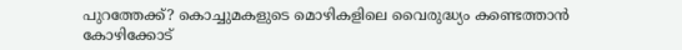പുറത്തേക്ക്? കൊച്ചുമകളുടെ മൊഴികളിലെ വൈരുദ്ധ്യം കണ്ടെത്താൻ കോഴിക്കോട്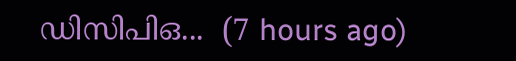ഡിസിപിഒ...  (7 hours ago)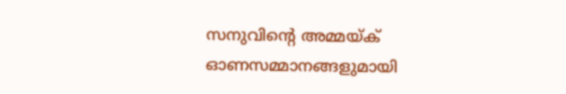സനുവിന്റെ അമ്മയ്ക് ഓണസമ്മാനങ്ങളുമായി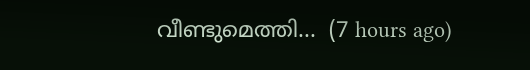വീണ്ടുമെത്തി...  (7 hours ago)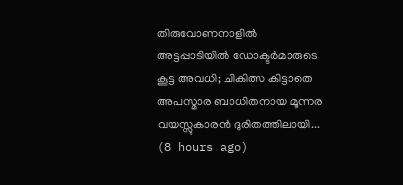തിരുവോണനാളിൽ അട്ടപ്പാടിയിൽ ഡോക്ടർമാരുടെ കൂട്ട അവധി; ചികിത്സ കിട്ടാതെ അപസ്മാര ബാധിതനായ മൂന്നര വയസ്സുകാരൻ ദുരിതത്തിലായി...  (8 hours ago)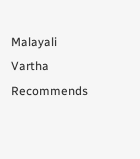Malayali Vartha Recommends